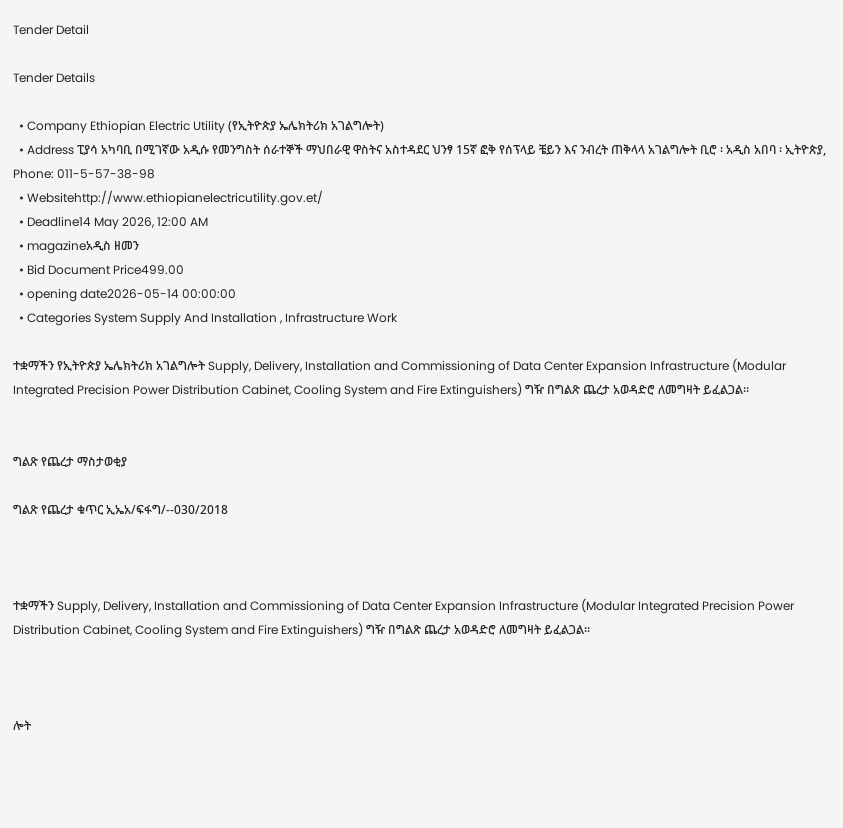Tender Detail

Tender Details

  • Company Ethiopian Electric Utility (የኢትዮጵያ ኤሌክትሪክ አገልግሎት)
  • Address ፒያሳ አካባቢ በሚገኛው አዲሱ የመንግስት ሰራተኞች ማህበራዊ ዋስትና አስተዳደር ህንፃ 15ኛ ፎቅ የሰፕላይ ቼይን እና ንብረት ጠቅላላ አገልግሎት ቢሮ ፡ አዲስ አበባ ፡ ኢትዮጵያ, Phone: 011-5-57-38-98
  • Websitehttp://www.ethiopianelectricutility.gov.et/
  • Deadline14 May 2026, 12:00 AM
  • magazineአዲስ ዘመን
  • Bid Document Price499.00
  • opening date2026-05-14 00:00:00
  • Categories System Supply And Installation , Infrastructure Work

ተቋማችን የኢትዮጵያ ኤሌክትሪክ አገልግሎት Supply, Delivery, Installation and Commissioning of Data Center Expansion Infrastructure (Modular Integrated Precision Power Distribution Cabinet, Cooling System and Fire Extinguishers) ግዥ በግልጽ ጨረታ አወዳድሮ ለመግዛት ይፈልጋል።


ግልጽ የጨረታ ማስታወቂያ

ግልጽ የጨረታ ቁጥር ኢኤአ/ፍፋግ/--030/2018



ተቋማችን Supply, Delivery, Installation and Commissioning of Data Center Expansion Infrastructure (Modular Integrated Precision Power Distribution Cabinet, Cooling System and Fire Extinguishers) ግዥ በግልጽ ጨረታ አወዳድሮ ለመግዛት ይፈልጋል።



ሎት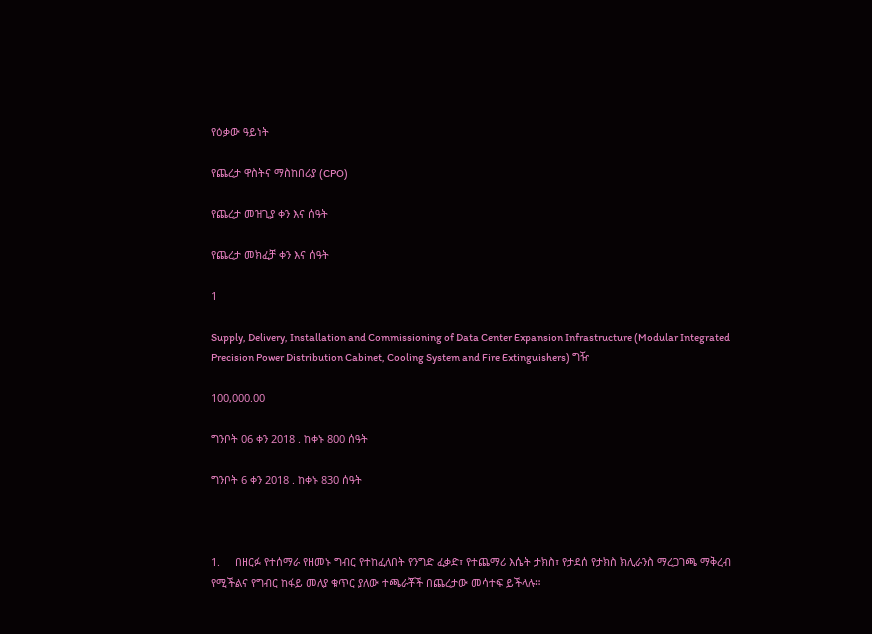የዕቃው ዓይነት

የጨረታ ዋስትና ማስከበሪያ (CPO)

የጨረታ መዝጊያ ቀን እና ሰዓት

የጨረታ መክፈቻ ቀን እና ሰዓት

1

Supply, Delivery, Installation and Commissioning of Data Center Expansion Infrastructure (Modular Integrated Precision Power Distribution Cabinet, Cooling System and Fire Extinguishers) ግዥ

100,000.00

ግንቦት 06 ቀን 2018 . ከቀኑ 800 ሰዓት

ግንቦት 6 ቀን 2018 . ከቀኑ 830 ሰዓት



1.     በዘርፉ የተሰማራ የዘመኑ ግብር የተከፈለበት የንግድ ፈቃድ፣ የተጨማሪ እሴት ታክስ፣ የታደሰ የታክስ ክሊራንስ ማረጋገጫ ማቅረብ የሚችልና የግብር ከፋይ መለያ ቁጥር ያለው ተጫራቾች በጨረታው መሳተፍ ይችላሉ።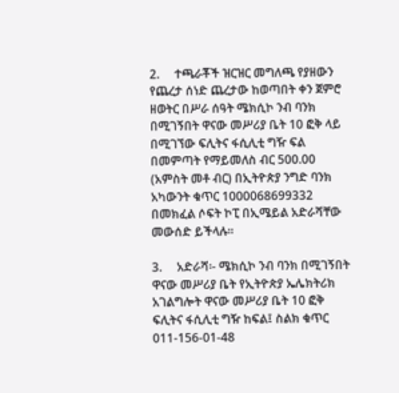2.     ተጫራቾች ዝርዝር መግለጫ የያዘውን የጨረታ ሰነድ ጨረታው ከወጣበት ቀን ጀምሮ ዘወትር በሥራ ሰዓት ሜክሲኮ ንብ ባንክ በሚገኝበት ዋናው መሥሪያ ቤት 10 ፎቅ ላይ በሚገኘው ፍሊትና ፋሲሊቲ ግዥ ፍል በመምጣት የማይመለስ ብር 500.00 (አምስት መቶ ብር) በኢትዮጵያ ንግድ ባንክ አካውንት ቁጥር 1000068699332 በመክፈል ሶፍት ኮፒ በኢሜይል አድራሻቸው መውሰድ ይችላሉ።

3.     አድራሻ፡- ሜክሲኮ ንብ ባንክ በሚገኝበት ዋናው መሥሪያ ቤት የኢትዮጵያ ኤሌክትሪክ አገልግሎት ዋናው መሥሪያ ቤት 10 ፎቅ ፍሊትና ፋሲሊቲ ግዥ ከፍል፤ ስልክ ቁጥር 011-156-01-48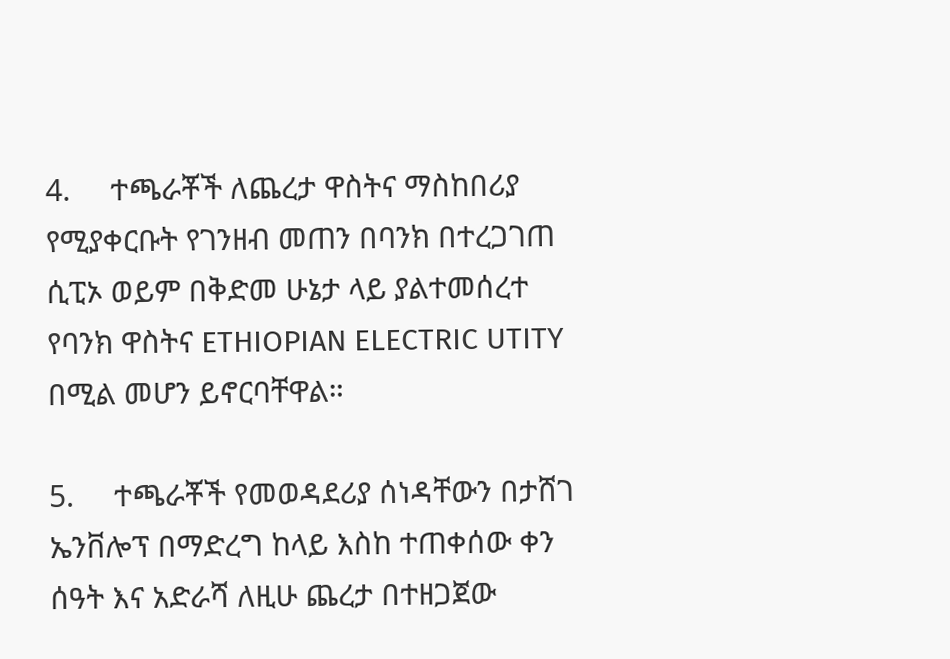4.     ተጫራቾች ለጨረታ ዋስትና ማስከበሪያ የሚያቀርቡት የገንዘብ መጠን በባንክ በተረጋገጠ ሲፒኦ ወይም በቅድመ ሁኔታ ላይ ያልተመሰረተ የባንክ ዋስትና ETHIOPIAN ELECTRIC UTITY በሚል መሆን ይኖርባቸዋል።

5.     ተጫራቾች የመወዳደሪያ ሰነዳቸውን በታሸገ ኤንቨሎፕ በማድረግ ከላይ እስከ ተጠቀሰው ቀን ሰዓት እና አድራሻ ለዚሁ ጨረታ በተዘጋጀው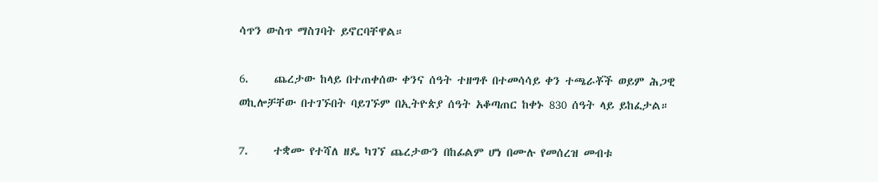ሳጥን ውስጥ ማስገባት ይኖርባቸዋል።

6.     ጨረታው ከላይ በተጠቀሰው ቀንና ሰዓት ተዘግቶ በተመሳሳይ ቀን ተጫራቾች ወይም ሕጋዊ ወኪሎቻቸው በተገኙበት ባይገኙም በኢትዮጵያ ሰዓት አቆጣጠር ከቀኑ 830 ሰዓት ላይ ይከፈታል።

7.     ተቋሙ የተሻለ ዘዴ ካገኘ ጨረታውን በከፊልም ሆነ በሙሉ የመሰረዝ መብቱ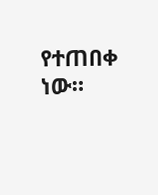የተጠበቀ ነው።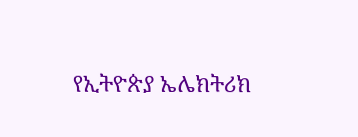የኢትዮጵያ ኤሌክትሪክ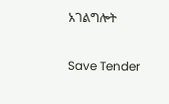አገልግሎት

Save Tender